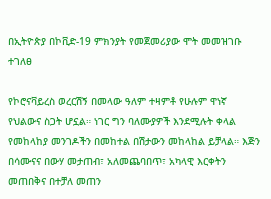በኢትዮጵያ በኮቪድ-19 ምክንያት የመጀመሪያው ሞት መመዝገቡ ተገለፀ

የኮሮናቫይረስ ወረርሽኝ በመላው ዓለም ተዛምቶ የሁሉም ዋነኛ የህልውና ስጋት ሆኗል። ነገር ግን ባለሙያዎች እንደሚሉት ቀላል የመከላከያ መንገዶችን በመከተል በሽታውን መከላከል ይቻላል። እጅን በሳሙናና በውሃ መታጠብ፣ አለመጨባበጥ፣ አካላዊ እርቀትን መጠበቅና በተቻለ መጠን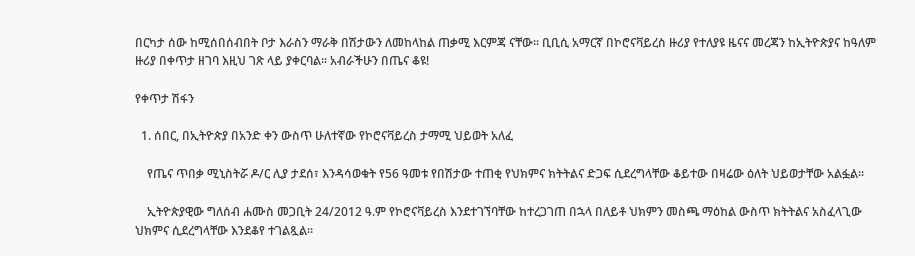በርካታ ሰው ከሚሰበሰብበት ቦታ እራስን ማራቅ በሽታውን ለመከላከል ጠቃሚ እርምጃ ናቸው። ቢቢሲ አማርኛ በኮሮናቫይረስ ዙሪያ የተለያዩ ዜናና መረጃን ከኢትዮጵያና ከዓለም ዙሪያ በቀጥታ ዘገባ እዚህ ገጽ ላይ ያቀርባል። አብራችሁን በጤና ቆዩ!

የቀጥታ ሽፋን

  1. ሰበር, በኢትዮጵያ በአንድ ቀን ውስጥ ሁለተኛው የኮሮናቫይረስ ታማሚ ህይወት አለፈ

    የጤና ጥበቃ ሚኒስትሯ ዶ/ር ሊያ ታደሰ፣ እንዳሳወቁት የ56 ዓመቱ የበሽታው ተጠቂ የህክምና ክትትልና ድጋፍ ሲደረግላቸው ቆይተው በዛሬው ዕለት ህይወታቸው አልፏል።

    ኢትዮጵያዊው ግለሰብ ሐሙስ መጋቢት 24/2012 ዓ.ም የኮሮናቫይረስ እንደተገኘባቸው ከተረጋገጠ በኋላ በለይቶ ህክምን መስጫ ማዕከል ውስጥ ክትትልና አስፈላጊው ህክምና ሲደረግላቸው እንደቆየ ተገልጿል።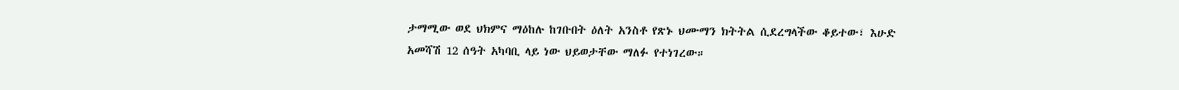ታማሚው ወደ ህክምና ማዕከሉ ከገቡበት ዕለት አንስቶ የጽኑ ህሙማን ክትትል ሲደረግላችው ቆይተው፣ እሁድ አመሻሽ 12 ሰዓት አካባቢ ላይ ነው ህይወታቸው ማለፉ የተነገረው።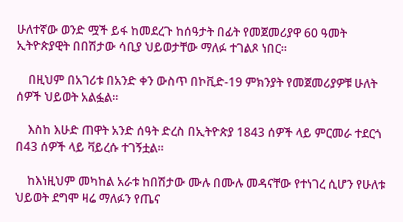ሁለተኛው ወንድ ሟች ይፋ ከመደረጉ ከሰዓታት በፊት የመጀመሪያዋ 60 ዓመት ኢትዮጵያዊት በበሽታው ሳቢያ ህይወታቸው ማለፉ ተገልጾ ነበር።

    በዚህም በአገሪቱ በአንድ ቀን ውስጥ በኮቪድ-19 ምክንያት የመጀመሪያዎቹ ሁለት ሰዎች ህይወት አልፏል።

    እስከ እሁድ ጠዋት አንድ ሰዓት ድረስ በኢትዮጵያ 1843 ሰዎች ላይ ምርመራ ተደርጎ በ43 ሰዎች ላይ ቫይረሱ ተገኝቷል።

    ከእነዚህም መካከል አራቱ ከበሽታው ሙሉ በሙሉ መዳናቸው የተነገረ ሲሆን የሁለቱ ህይወት ደግሞ ዛሬ ማለፉን የጤና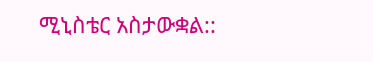ሚኒስቴር አስታውቋል::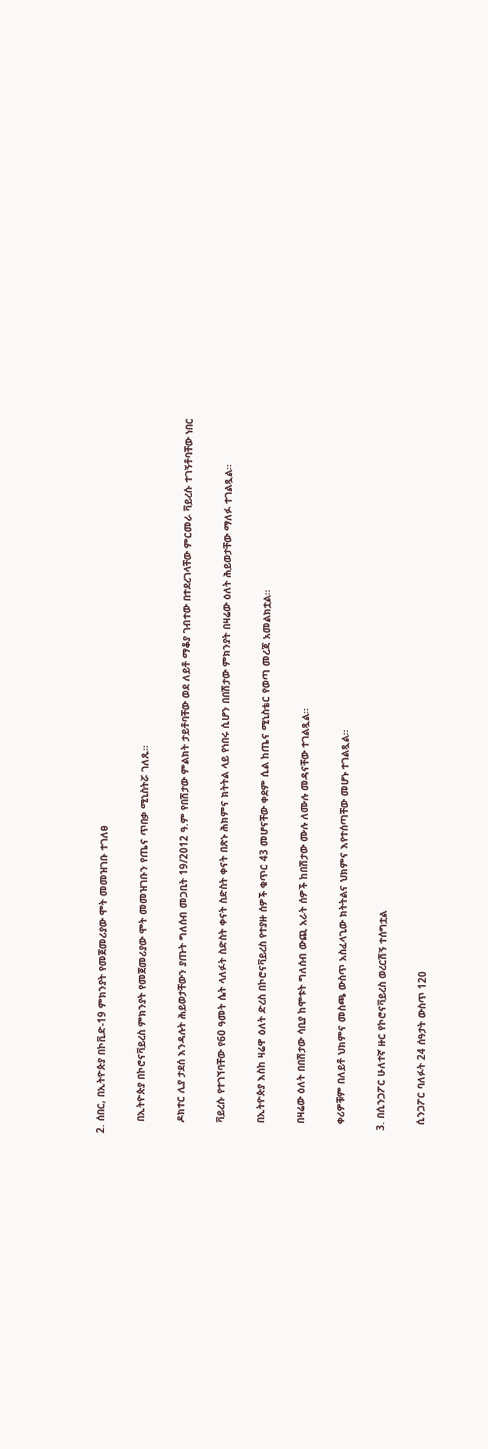2. ሰበር, በኢትዮጵያ በኮቪድ-19 ምክንያት የመጀመሪያው ሞት መመዝገቡ ተገለፀ

    በኢትዮጵያ በኮሮናቫይረስ ምክንያት የመጀመሪያው ሞት መመዝገቡን የጤና ጥበቃ ሚኒስትሯ ገለጹ።

    ዶክተር ሊያ ታደሰ እንዳሉት ሕይወታቸውን ያጡት ግለሰብ መጋቢት 19/2012 ዓ.ም የበሽታው ምልክት ታይቶባቸው ወደ ለይቶ ማቆያ ገብተው በተደረገላቸው ምርመራ ቫይረሱ ተገኝቶባቸው ነበር

    ቫይረሱ የተገኘባቸው የ60 ዓመት ሴት ላለፉት ስድስት ቀናት ስድስት ቀናት በጽኑ ሕክምና ክትትል ላይ የነበሩ ሲሆን በበሽታው ምክንያት በዛሬው ዕለት ሕይወታቸው ማለፉ ተገልጿል።

    በኢትዮጵያ እስከ ዛሬዋ ዕለት ድረስ በኮሮናቫይረስ የተያዙ ሰዎች ቁጥር 43 መሆናቸው ቀደም ሲል ከጤና ሚኒስቴር የወጣ መረጃ አመልክቷል።

    በዛሬው ዕለት በበሽታው ሳቢያ ከሞቱት ግለሰብ ውጪ አራት ሰዎች ከበሽታው ሙሉ ለሙሉ መዳናቸው ተገልጿል።

    ቀሪዎቹም በለይቶ ህክምና መስጫ ውስጥ አስፈላጊው ክትትልና ህክምና እየተሰጣቸው መሆኑ ተገልጿል።

  3. በሲንጋፖር ሁለተኛ ዙር የኮሮናቫይረስ ወረርሽኝ ተሰግቷል

    ሲንጋፖር ባለፉት 24 ሰዓታት ውስጥ 120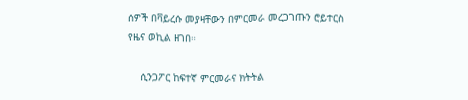ሰዎች በቫይረሱ መያዛቸውን በምርመራ መረጋገጡን ሮይተርስ የዜና ወኪል ዘገበ።

    ሲንጋፖር ከፍተኛ ምርመራና ክትትል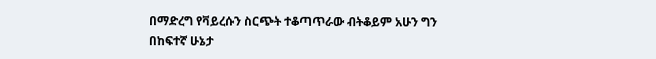በማድረግ የቫይረሱን ስርጭት ተቆጣጥራው ብትቆይም አሁን ግን በከፍተኛ ሁኔታ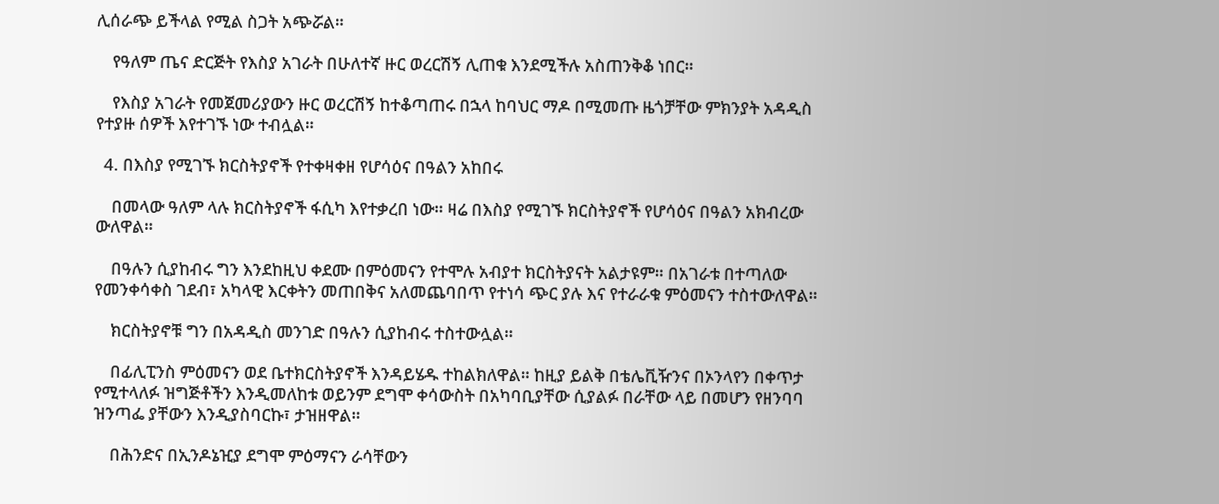ሊሰራጭ ይችላል የሚል ስጋት አጭሯል።

    የዓለም ጤና ድርጅት የእስያ አገራት በሁለተኛ ዙር ወረርሽኝ ሊጠቁ እንደሚችሉ አስጠንቅቆ ነበር።

    የእስያ አገራት የመጀመሪያውን ዙር ወረርሽኝ ከተቆጣጠሩ በኋላ ከባህር ማዶ በሚመጡ ዜጎቻቸው ምክንያት አዳዲስ የተያዙ ሰዎች እየተገኙ ነው ተብሏል።

  4. በእስያ የሚገኙ ክርስትያኖች የተቀዛቀዘ የሆሳዕና በዓልን አከበሩ

    በመላው ዓለም ላሉ ክርስትያኖች ፋሲካ እየተቃረበ ነው። ዛሬ በእስያ የሚገኙ ክርስትያኖች የሆሳዕና በዓልን አክብረው ውለዋል።

    በዓሉን ሲያከብሩ ግን እንደከዚህ ቀደሙ በምዕመናን የተሞሉ አብያተ ክርስትያናት አልታዩም። በአገራቱ በተጣለው የመንቀሳቀስ ገደብ፣ አካላዊ እርቀትን መጠበቅና አለመጨባበጥ የተነሳ ጭር ያሉ እና የተራራቁ ምዕመናን ተስተውለዋል።

    ክርስትያኖቹ ግን በአዳዲስ መንገድ በዓሉን ሲያከብሩ ተስተውሏል።

    በፊሊፒንስ ምዕመናን ወደ ቤተክርስትያኖች እንዳይሄዱ ተከልክለዋል። ከዚያ ይልቅ በቴሌቪዥንና በኦንላየን በቀጥታ የሚተላለፉ ዝግጅቶችን እንዲመለከቱ ወይንም ደግሞ ቀሳውስት በአካባቢያቸው ሲያልፉ በራቸው ላይ በመሆን የዘንባባ ዝንጣፌ ያቸውን እንዲያስባርኩ፣ ታዝዘዋል።

    በሕንድና በኢንዶኔዢያ ደግሞ ምዕማናን ራሳቸውን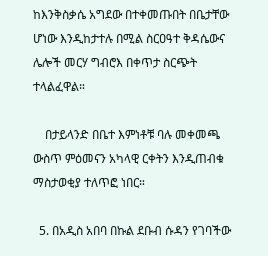ከእንቅስቃሴ አግደው በተቀመጡበት በቤታቸው ሆነው እንዲከታተሉ በሚል ስርዐዓተ ቅዳሴውና ሌሎች መርሃ ግብሮእ በቀጥታ ስርጭት ተላልፈዋል።

    በታይላንድ በቤተ እምነቶቹ ባሉ መቀመጫ ውስጥ ምዕመናን አካላዊ ርቀትን እንዲጠብቁ ማስታወቂያ ተለጥፎ ነበር።

  5. በአዲስ አበባ በኩል ደቡብ ሱዳን የገባችው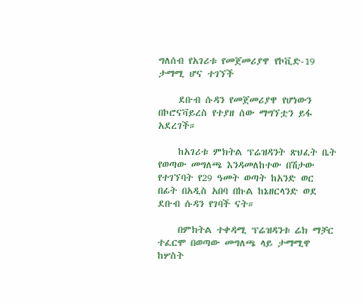ግለሰብ የአገሪቱ የመጀመሪያዋ የኮቪድ-19 ታማሚ ሆና ተገኘች

    ደቡብ ሱዳን የመጀመሪያዋ የሆነውን በኮሮናቫይረስ የተያዘ ሰው ማግኘቷን ይፋ አደረገች።

    ከአገሪቱ ምክትል ፕሬዝዳንት ጽህፈት ቤት የወጣው መግለጫ እንዳመለከተው በሽታው የተገኘባት የ29 ዓመት ወጣት ከአንድ ወር በፊት በአዲስ አበባ በኩል ከኔዘርላንድ ወደ ደቡብ ሱዳን የገባች ናት።

    በምክትል ተቀዳሚ ፕሬዝዳንቱ ሬክ ማቻር ተፈርሞ በወጣው መግለጫ ላይ ታማሚዋ ከሦስት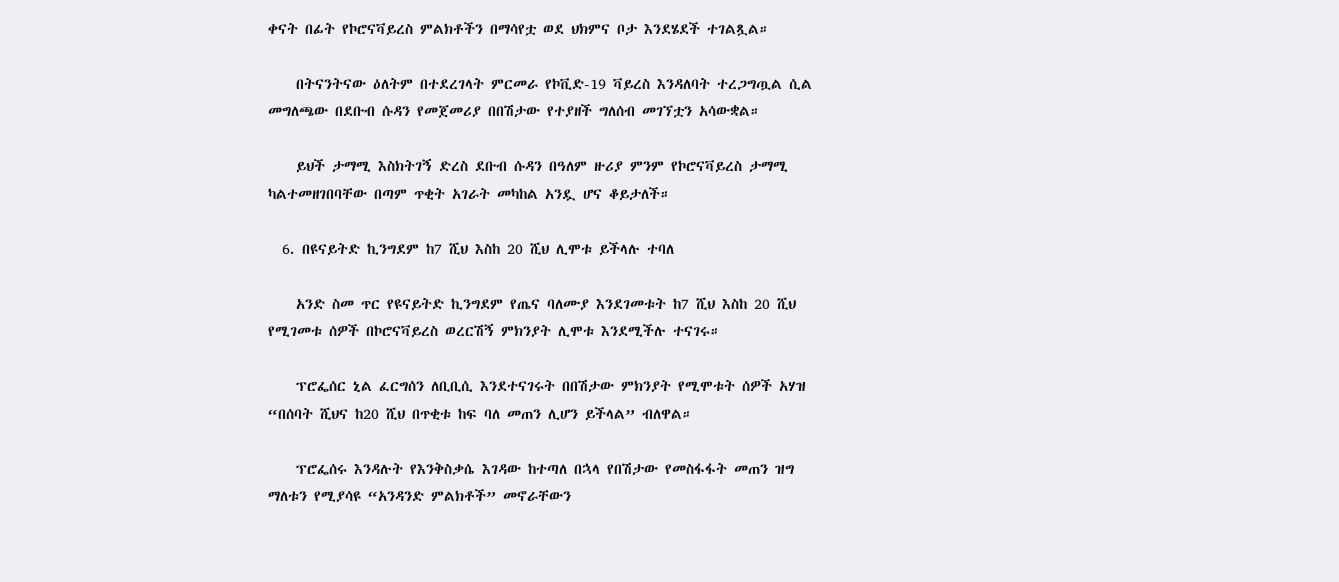ቀናት በፊት የኮሮናቫይረስ ምልክቶችን በማሳየቷ ወደ ህክምና ቦታ እንደሄደች ተገልጿል።

    በትናንትናው ዕለትም በተደረገላት ምርመራ የኮቪድ-19 ቫይረስ እንዳለባት ተረጋግጧል ሲል መግለጫው በደቡብ ሱዳን የመጀመሪያ በበሽታው የተያዘች ግለሰብ መገኘቷን አሳውቋል።

    ይህች ታማሚ እስክትገኝ ድረስ ደቡብ ሱዳን በዓለም ዙሪያ ምንም የኮሮናቫይረስ ታማሚ ካልተመዘገበባቸው በጣም ጥቂት አገራት መካከል አንዷ ሆና ቆይታለች።

  6. በዩናይትድ ኪንግደም ከ7 ሺህ እስከ 20 ሺህ ሊሞቱ ይችላሉ ተባለ

    አንድ ስመ ጥር የዩናይትድ ኪንግደም የጤና ባለሙያ እንደገመቱት ከ7 ሺህ እስከ 20 ሺህ የሚገመቱ ሰዎች በኮሮናቫይረስ ወረርሽኝ ምክንያት ሊሞቱ እንደሚችሉ ተናገሩ።

    ፕሮፌሰር ኒል ፈርግሰን ለቢቢሲ እንደተናገሩት በበሽታው ምክንያት የሚሞቱት ሰዎች አሃዝ “በሰባት ሺህና ከ20 ሺህ በጥቂቱ ከፍ ባለ መጠን ሊሆን ይችላል” ብለዋል።

    ፕሮፌሰሩ እንዳሉት የእንቅስቃሴ እገዳው ከተጣለ በኋላ የበሽታው የመስፋፋት መጠን ዝግ ማለቱን የሚያሳዩ “አንዳንድ ምልክቶች” መኖራቸውን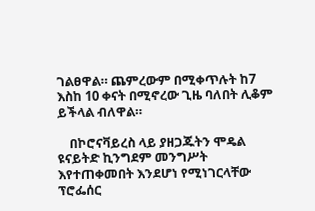ገልፀዋል። ጨምረውም በሚቀጥሉት ከ7 እስከ 10 ቀናት በሚኖረው ጊዜ ባለበት ሊቆም ይችላል ብለዋል።

    በኮሮናቫይረስ ላይ ያዘጋጁትን ሞዴል ዩናይትድ ኪንግደም መንግሥት እየተጠቀመበት እንደሆነ የሚነገርላቸው ፕሮፌሰር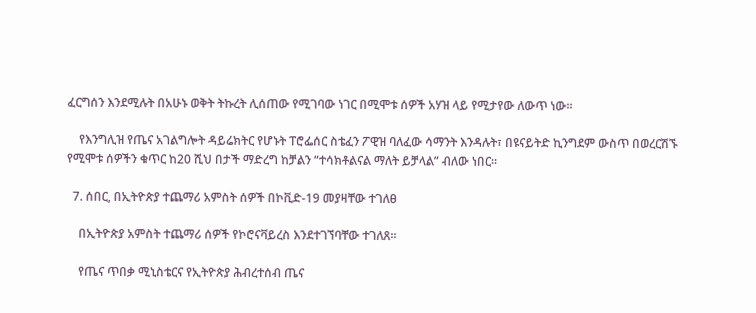ፈርግሰን እንደሚሉት በአሁኑ ወቅት ትኩረት ሊሰጠው የሚገባው ነገር በሚሞቱ ሰዎች አሃዝ ላይ የሚታየው ለውጥ ነው።

    የእንግሊዝ የጤና አገልግሎት ዳይሬክትር የሆኑት ፐሮፌሰር ስቴፈን ፖዊዝ ባለፈው ሳማንት እንዳሉት፣ በዩናይትድ ኪንግደም ውስጥ በወረርሽኙ የሚሞቱ ሰዎችን ቁጥር ከ20 ሺህ በታች ማድረግ ከቻልን “ተሳክቶልናል ማለት ይቻላል” ብለው ነበር።

  7. ሰበር, በኢትዮጵያ ተጨማሪ አምስት ሰዎች በኮቪድ-19 መያዛቸው ተገለፀ

    በኢትዮጵያ አምስት ተጨማሪ ሰዎች የኮሮናቫይረስ እንደተገኘባቸው ተገለጸ።

    የጤና ጥበቃ ሚኒስቴርና የኢትዮጵያ ሕብረተሰብ ጤና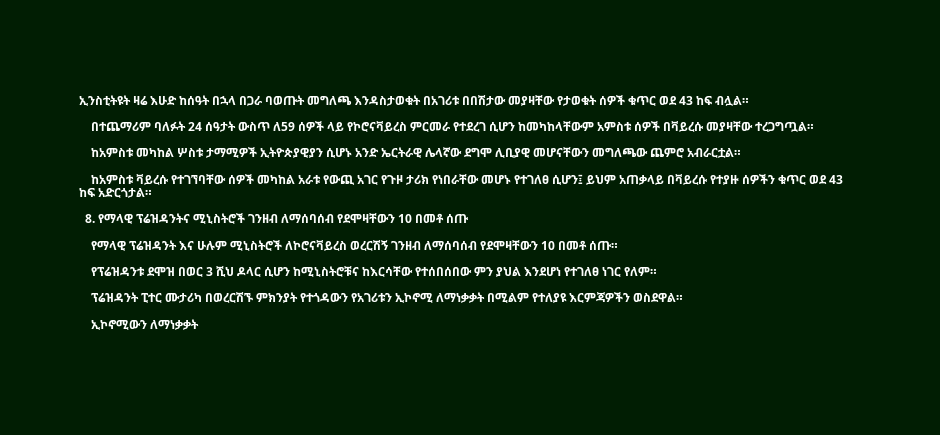ኢንስቲትዩት ዛሬ እሁድ ከሰዓት በኋላ በጋራ ባወጡት መግለጫ እንዳስታወቁት በአገሪቱ በበሽታው መያዛቸው የታወቁት ሰዎች ቁጥር ወደ 43 ከፍ ብሏል።

    በተጨማሪም ባለፉት 24 ሰዓታት ውስጥ ለ59 ሰዎች ላይ የኮሮናቫይረስ ምርመራ የተደረገ ሲሆን ከመካከላቸውም አምስቱ ሰዎች በቫይረሱ መያዛቸው ተረጋግጧል።

    ከአምስቱ መካከል ሦስቱ ታማሚዎች ኢትዮጵያዊያን ሲሆኑ አንድ ኤርትራዊ ሌላኛው ደግሞ ሊቢያዊ መሆናቸውን መግለጫው ጨምሮ አብራርቷል።

    ከአምስቱ ቫይረሱ የተገኘባቸው ሰዎች መካከል አራቱ የውጪ አገር የጉዞ ታሪክ የነበራቸው መሆኑ የተገለፀ ሲሆን፤ ይህም አጠቃላይ በቫይረሱ የተያዙ ሰዎችን ቁጥር ወደ 43 ከፍ አድርጎታል።

  8. የማላዊ ፕሬዝዳንትና ሚኒስትሮች ገንዘብ ለማሰባሰብ የደሞዛቸውን 10 በመቶ ሰጡ

    የማላዊ ፕሬዝዳንት እና ሁሉም ሚኒስትሮች ለኮሮናቫይረስ ወረርሽኝ ገንዘብ ለማሰባሰብ የደሞዛቸውን 10 በመቶ ሰጡ።

    የፕሬዝዳንቱ ደሞዝ በወር 3 ሺህ ዶላር ሲሆን ከሚኒስትሮቹና ከእርሳቸው የተሰበሰበው ምን ያህል እንደሆነ የተገለፀ ነገር የለም።

    ፕሬዝዳንት ፒተር ሙታሪካ በወረርሽኙ ምክንያት የተጎዳውን የአገሪቱን ኢኮኖሚ ለማነቃቃት በሚልም የተለያዩ እርምጃዎችን ወስደዋል።

    ኢኮኖሚውን ለማነቃቃት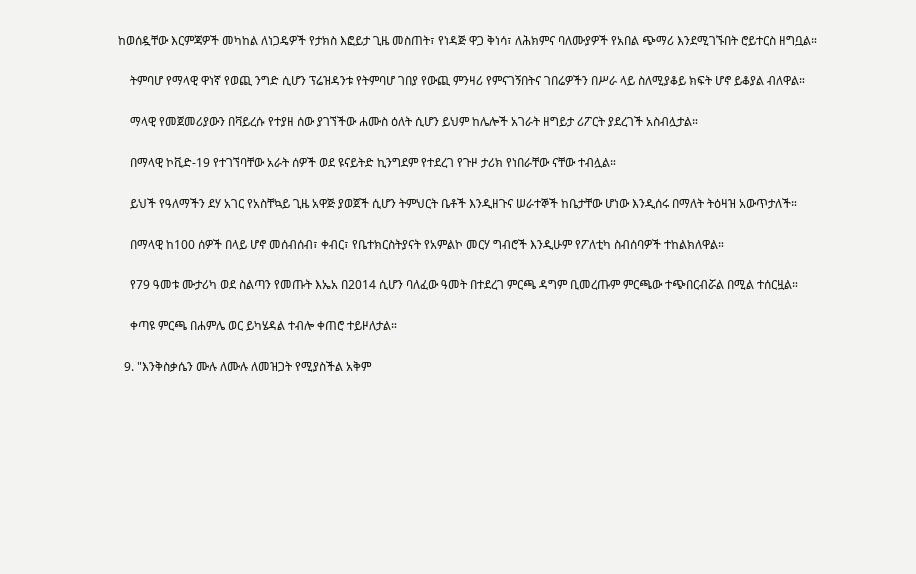ከወሰዷቸው እርምጃዎች መካከል ለነጋዴዎች የታክስ እፎይታ ጊዜ መስጠት፣ የነዳጅ ዋጋ ቅነሳ፣ ለሕክምና ባለሙያዎች የአበል ጭማሪ እንደሚገኙበት ሮይተርስ ዘግቧል።

    ትምባሆ የማላዊ ዋነኛ የወጪ ንግድ ሲሆን ፕሬዝዳንቱ የትምባሆ ገበያ የውጪ ምንዛሪ የምናገኝበትና ገበሬዎችን በሥራ ላይ ስለሚያቆይ ክፍት ሆኖ ይቆያል ብለዋል።

    ማላዊ የመጀመሪያውን በቫይረሱ የተያዘ ሰው ያገኘችው ሐሙስ ዕለት ሲሆን ይህም ከሌሎች አገራት ዘግይታ ሪፖርት ያደረገች አስብሏታል።

    በማላዊ ኮቪድ-19 የተገኘባቸው አራት ሰዎች ወደ ዩናይትድ ኪንግደም የተደረገ የጉዞ ታሪክ የነበራቸው ናቸው ተብሏል።

    ይህች የዓለማችን ደሃ አገር የአስቸኳይ ጊዜ አዋጅ ያወጀች ሲሆን ትምህርት ቤቶች እንዲዘጉና ሠራተኞች ከቤታቸው ሆነው እንዲሰሩ በማለት ትዕዛዝ አውጥታለች።

    በማላዊ ከ100 ሰዎች በላይ ሆኖ መሰብሰብ፣ ቀብር፣ የቤተክርስትያናት የአምልኮ መርሃ ግብሮች እንዲሁም የፖለቲካ ስብሰባዎች ተከልክለዋል።

    የ79 ዓመቱ ሙታሪካ ወደ ስልጣን የመጡት እኤአ በ2014 ሲሆን ባለፈው ዓመት በተደረገ ምርጫ ዳግም ቢመረጡም ምርጫው ተጭበርብሯል በሚል ተሰርዟል።

    ቀጣዩ ምርጫ በሐምሌ ወር ይካሄዳል ተብሎ ቀጠሮ ተይዞለታል።

  9. "እንቅስቃሴን ሙሉ ለሙሉ ለመዝጋት የሚያስችል አቅም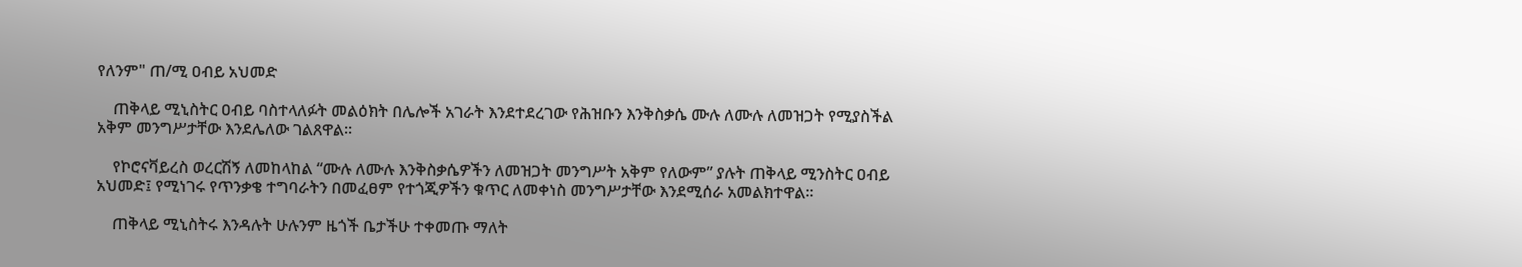የለንም" ጠ/ሚ ዐብይ አህመድ

    ጠቅላይ ሚኒስትር ዐብይ ባስተላለፉት መልዕክት በሌሎች አገራት እንደተደረገው የሕዝቡን እንቅስቃሴ ሙሉ ለሙሉ ለመዝጋት የሚያስችል አቅም መንግሥታቸው እንደሌለው ገልጸዋል።

    የኮሮናቫይረስ ወረርሽኝ ለመከላከል “ሙሉ ለሙሉ እንቅስቃሴዎችን ለመዝጋት መንግሥት አቅም የለውም” ያሉት ጠቅላይ ሚንስትር ዐብይ አህመድ፤ የሚነገሩ የጥንቃቄ ተግባራትን በመፈፀም የተጎጂዎችን ቁጥር ለመቀነስ መንግሥታቸው እንደሚሰራ አመልክተዋል።

    ጠቅላይ ሚኒስትሩ እንዳሉት ሁሉንም ዜጎች ቤታችሁ ተቀመጡ ማለት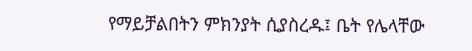የማይቻልበትን ምክንያት ሲያስረዱ፤ ቤት የሌላቸው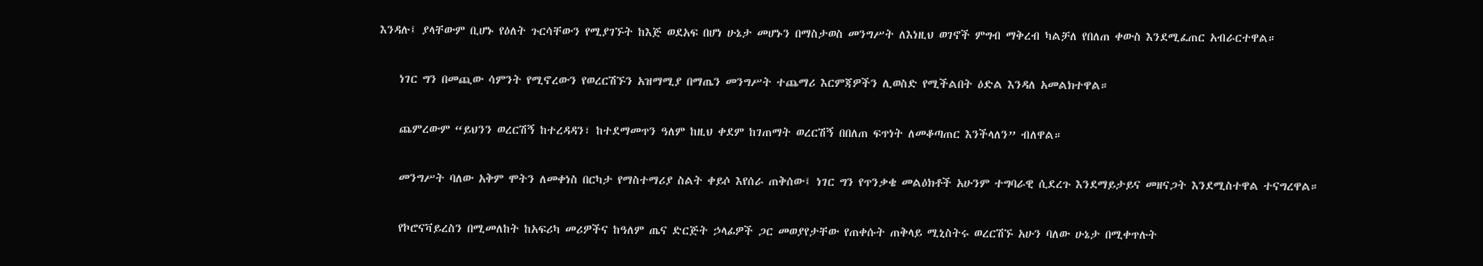እንዳሉ፤ ያላቸውም ቢሆኑ የዕለት ጉርሳቸውን የሚያገኙት ከእጅ ወደአፍ በሆነ ሁኔታ መሆኑን በማስታወስ መንግሥት ለእነዚህ ወገኖች ምግብ ማቅረብ ካልቻለ የበለጠ ቀውስ እንደሚፈጠር አብራርተዋል።

    ነገር ግን በመጪው ሳምንት የሚኖረውን የወረርሽኙን አዝማሚያ በማጤን መንግሥት ተጨማሪ እርምጃዎችን ሊወስድ የሚችልበት ዕድል እንዳለ አመልክተዋል።

    ጨምረውም “ይህንን ወረርሽኝ ከተረዳዳን፣ ከተደማመጥን ዓለም ከዚህ ቀደም ከገጠማት ወረርሽኝ በበለጠ ፍጥነት ለመቆጣጠር እንችላለን” ብለዋል።

    መንግሥት ባለው አቅም ሞትን ለመቀነስ በርካታ የማስተማሪያ ስልት ቀይሶ እየሰራ ጠቅሰው፤ ነገር ግን የጥንቃቄ መልዕክቶች አሁንም ተግባራዊ ሲደረጉ እንደማይታይና መዘናጋት እንደሚስተዋል ተናግረዋል።

    የኮሮናቫይረስን በሚመለከት ከአፍሪካ መሪዎችና ከዓለም ጤና ድርጅት ኃላፊዎች ጋር መወያየታቸው የጠቀሱት ጠቅላይ ሚኒስትሩ ወረርሽኙ አሁን ባለው ሁኔታ በሚቀጥሉት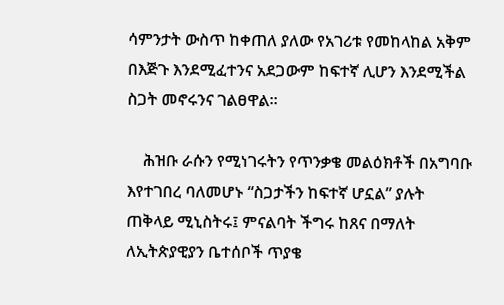ሳምንታት ውስጥ ከቀጠለ ያለው የአገሪቱ የመከላከል አቅም በእጅጉ እንደሚፈተንና አደጋውም ከፍተኛ ሊሆን እንደሚችል ስጋት መኖሩንና ገልፀዋል።

    ሕዝቡ ራሱን የሚነገሩትን የጥንቃቄ መልዕክቶች በአግባቡ እየተገበረ ባለመሆኑ “ስጋታችን ከፍተኛ ሆኗል” ያሉት ጠቅላይ ሚኒስትሩ፤ ምናልባት ችግሩ ከጸና በማለት ለኢትጵያዊያን ቤተሰቦች ጥያቄ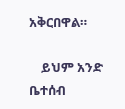አቅርበዋል።

    ይህም አንድ ቤተሰብ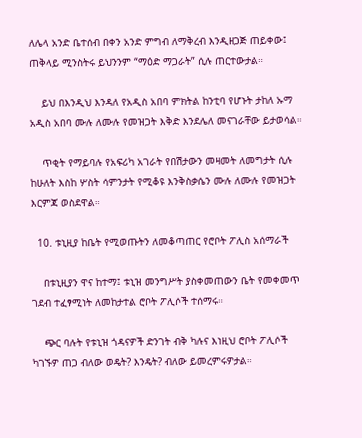ለሌላ አንድ ቤተሰብ በቀን አንድ ምግብ ለማቅረብ እንዲዘጋጅ ጠይቀው፤ ጠቅላይ ሚንስትሩ ይህንንም “ማዕድ ማጋራት” ሲሉ ጠርተውታል።

    ይህ በእንዲህ እንዳለ የአዲስ አበባ ምክትል ከንቲባ የሆኑት ታከለ ኡማ አዲስ አበባ ሙሉ ለሙሉ የመዝጋት እቅድ እንደሌለ መናገራቸው ይታወሳል።

    ጥቂት የማይባሉ የአፍሪካ አገራት የበሽታውን መዛመት ለመግታት ሲሉ ከሁለት እስከ ሦስት ሳምንታት የሚቆዩ እንቅስቃሴን ሙሉ ለሙሉ የመዝጋት እርምጃ ወስደዋል።

  10. ቱኒዚያ ከቤት የሚወጡትን ለመቆጣጠር የሮቦት ፖሊስ አሰማራች

    በቱኒዚያን ዋና ከተማ፤ ቱኒዝ መንግሥት ያስቀመጠውን ቤት የመቀመጥ ገደብ ተፈፃሚነት ለመከታተል ሮቦት ፖሊሶች ተሰማሩ።

    ጭር ባሉት የቱኒዝ ጎዳናዎች ድንገት ብቅ ካሉና እነዚህ ሮቦት ፖሊሶች ካገኙዎ ጠጋ ብለው ወዴት? እንዴት? ብለው ይመረምሩዎታል።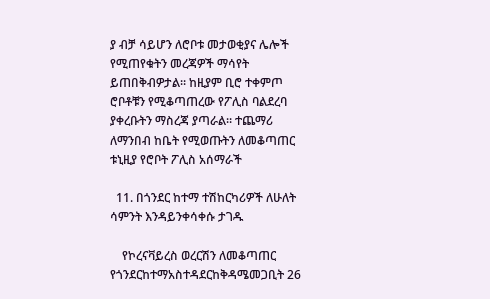ያ ብቻ ሳይሆን ለሮቦቱ መታወቂያና ሌሎች የሚጠየቁትን መረጃዎች ማሳየት ይጠበቅብዎታል። ከዚያም ቢሮ ተቀምጦ ሮቦቶቹን የሚቆጣጠረው የፖሊስ ባልደረባ ያቀረቡትን ማስረጃ ያጣራል። ተጨማሪ ለማንበብ ከቤት የሚወጡትን ለመቆጣጠር ቱኒዚያ የሮቦት ፖሊስ አሰማራች

  11. በጎንደር ከተማ ተሽከርካሪዎች ለሁለት ሳምንት እንዳይንቀሳቀሱ ታገዱ

    የኮረናቫይረስ ወረርሽን ለመቆጣጠር የጎንደርከተማአስተዳደርከቅዳሜመጋቢት 26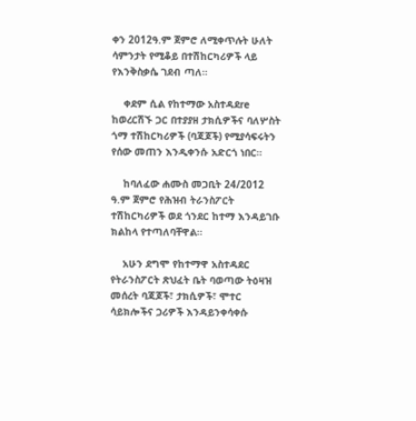ቀን 2012ዓ.ም ጀምሮ ለሚቀጥሉት ሁለት ሳምንታት የሚቆይ በተሽከርካሪዎች ላይ የእንቅስቃሴ ገደብ ጣለ።

    ቀደም ሲል የከተማው አስተዳደre ከወረርሽኙ ጋር በተያያዘ ታክሲዎችና ባለሦስት ጎማ ተሽከርካሪዎች (ባጃጆች) የሚያሳፍሩትን የሰው መጠን እንዲቀንሱ አድርጎ ነበር።

    ከባለፈው ሐሙስ መጋቢት 24/2012 ዓ.ም ጀምሮ የሕዝብ ትራንስፖርት ተሽከርካሪዎች ወደ ጎንደር ከተማ እንዳይገቡ ክልከላ የተጣለባቸዋል።

    አሁን ደግሞ የከተማዋ አስተዳደር የትራንስፖርት ጽህፈት ቤት ባወጣው ትዕዛዝ መሰረት ባጃጆች፣ ታክሲዎች፣ ሞተር ሳይክሎችና ጋሪዎች እንዳይንቀሳቀሱ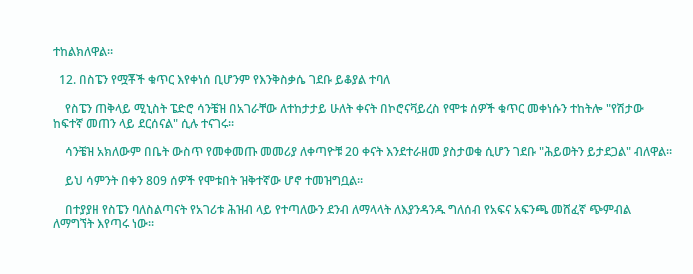ተከልክለዋል።

  12. በስፔን የሟቾች ቁጥር እየቀነሰ ቢሆንም የእንቅስቃሴ ገደቡ ይቆያል ተባለ

    የስፔን ጠቅላይ ሚኒስት ፔድሮ ሳንቼዝ በአገራቸው ለተከታታይ ሁለት ቀናት በኮሮናቫይረስ የሞቱ ሰዎች ቁጥር መቀነሱን ተከትሎ "የሽታው ከፍተኛ መጠን ላይ ደርሰናል" ሲሉ ተናገሩ።

    ሳንቼዝ አክለውም በቤት ውስጥ የመቀመጡ መመሪያ ለቀጣዮቹ 20 ቀናት እንደተራዘመ ያስታወቁ ሲሆን ገደቡ "ሕይወትን ይታደጋል" ብለዋል።

    ይህ ሳምንት በቀን 809 ሰዎች የሞቱበት ዝቅተኛው ሆኖ ተመዝግቧል።

    በተያያዘ የስፔን ባለስልጣናት የአገሪቱ ሕዝብ ላይ የተጣለውን ደንብ ለማላላት ለእያንዳንዱ ግለሰብ የአፍና አፍንጫ መሸፈኛ ጭምብል ለማግኘት እየጣሩ ነው።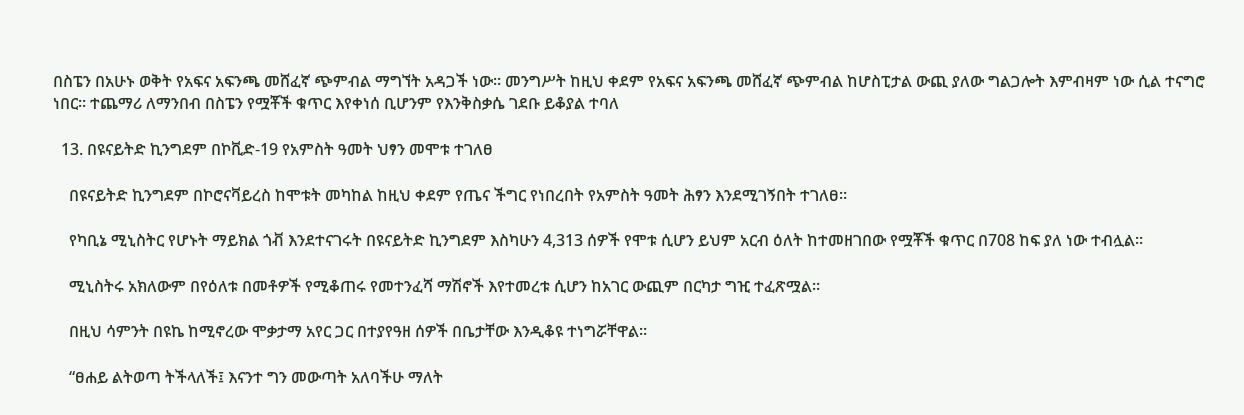በስፔን በአሁኑ ወቅት የአፍና አፍንጫ መሸፈኛ ጭምብል ማግኘት አዳጋች ነው። መንግሥት ከዚህ ቀደም የአፍና አፍንጫ መሸፈኛ ጭምብል ከሆስፒታል ውጪ ያለው ግልጋሎት እምብዛም ነው ሲል ተናግሮ ነበር። ተጨማሪ ለማንበብ በስፔን የሟቾች ቁጥር እየቀነሰ ቢሆንም የእንቅስቃሴ ገደቡ ይቆያል ተባለ

  13. በዩናይትድ ኪንግደም በኮቪድ-19 የአምስት ዓመት ህፃን መሞቱ ተገለፀ

    በዩናይትድ ኪንግደም በኮሮናቫይረስ ከሞቱት መካከል ከዚህ ቀደም የጤና ችግር የነበረበት የአምስት ዓመት ሕፃን እንደሚገኝበት ተገለፀ።

    የካቢኔ ሚኒስትር የሆኑት ማይክል ጎቭ እንደተናገሩት በዩናይትድ ኪንግደም እስካሁን 4,313 ሰዎች የሞቱ ሲሆን ይህም አርብ ዕለት ከተመዘገበው የሟቾች ቁጥር በ708 ከፍ ያለ ነው ተብሏል።

    ሚኒስትሩ አክለውም በየዕለቱ በመቶዎች የሚቆጠሩ የመተንፈሻ ማሽኖች እየተመረቱ ሲሆን ከአገር ውጪም በርካታ ግዢ ተፈጽሟል።

    በዚህ ሳምንት በዩኬ ከሚኖረው ሞቃታማ አየር ጋር በተያየዓዘ ሰዎች በቤታቸው እንዲቆዩ ተነግሯቸዋል።

    “ፀሐይ ልትወጣ ትችላለች፤ እናንተ ግን መውጣት አለባችሁ ማለት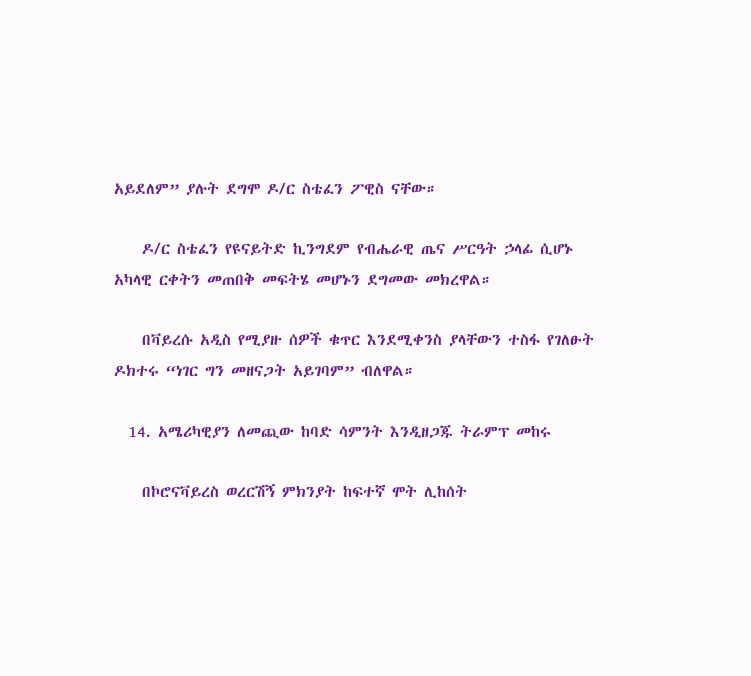አይደለም” ያሉት ደግሞ ዶ/ር ስቴፈን ፖዊስ ናቸው።

    ዶ/ር ስቴፈን የዩናይትድ ኪንግደም የብሔራዊ ጤና ሥርዓት ኃላፊ ሲሆኑ አካላዊ ርቀትን መጠበቅ መፍትሄ መሆኑን ደግመው መክረዋል።

    በቫይረሱ አዲስ የሚያዙ ሰዎች ቁጥር እንደሚቀንስ ያላቸውን ተስፋ የገለፁት ዶክተሩ “ነገር ግን መዘናጋት አይገባም” ብለዋል።

  14. አሜሪካዊያን ለመጪው ከባድ ሳምንት እንዲዘጋጁ ትራምፕ መከሩ

    በኮሮናቫይረስ ወረርሽኝ ምክንያት ከፍተኛ ሞት ሊከሰት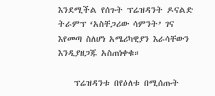እንደሚችል የሰጉት ፕሬዝዳንት ዶናልድ ትራምፕ ‘አስቸጋሪው ሳምንት’ ገና እየመጣ ስለሆነ አሜሪካዊያን እራሳቸውን እንዲያዘጋጁ አስጠነቀቁ።

    ፕሬዝዳንቱ በየዕለቱ በሚሰጡት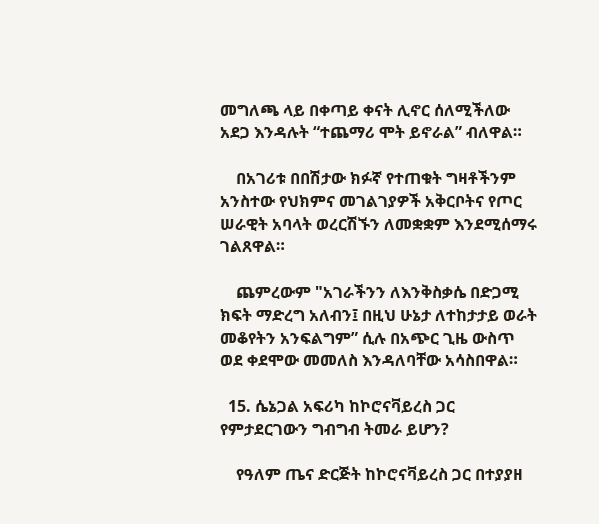መግለጫ ላይ በቀጣይ ቀናት ሊኖር ሰለሚችለው አደጋ እንዳሉት “ተጨማሪ ሞት ይኖራል” ብለዋል።

    በአገሪቱ በበሽታው ክፉኛ የተጠቁት ግዛቶችንም አንስተው የህክምና መገልገያዎች አቅርቦትና የጦር ሠራዊት አባላት ወረርሽኙን ለመቋቋም እንደሚሰማሩ ገልጸዋል።

    ጨምረውም "አገራችንን ለእንቅስቃሴ በድጋሚ ክፍት ማድረግ አለብን፤ በዚህ ሁኔታ ለተከታታይ ወራት መቆየትን አንፍልግም” ሲሉ በአጭር ጊዜ ውስጥ ወደ ቀደሞው መመለስ እንዳለባቸው አሳስበዋል።

  15. ሴኔጋል አፍሪካ ከኮሮናቫይረስ ጋር የምታደርገውን ግብግብ ትመራ ይሆን?

    የዓለም ጤና ድርጅት ከኮሮናቫይረስ ጋር በተያያዘ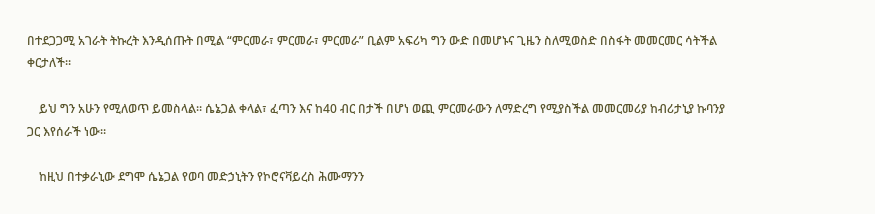በተደጋጋሚ አገራት ትኩረት እንዲሰጡት በሚል “ምርመራ፣ ምርመራ፣ ምርመራ” ቢልም አፍሪካ ግን ውድ በመሆኑና ጊዜን ስለሚወስድ በስፋት መመርመር ሳትችል ቀርታለች።

    ይህ ግን አሁን የሚለወጥ ይመስላል። ሴኔጋል ቀላል፣ ፈጣን እና ከ40 ብር በታች በሆነ ወጪ ምርመራውን ለማድረግ የሚያስችል መመርመሪያ ከብሪታኒያ ኩባንያ ጋር እየሰራች ነው።

    ከዚህ በተቃራኒው ደግሞ ሴኔጋል የወባ መድኃኒትን የኮሮናቫይረስ ሕሙማንን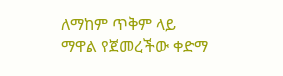ለማከም ጥቅም ላይ ማዋል የጀመረችው ቀድማ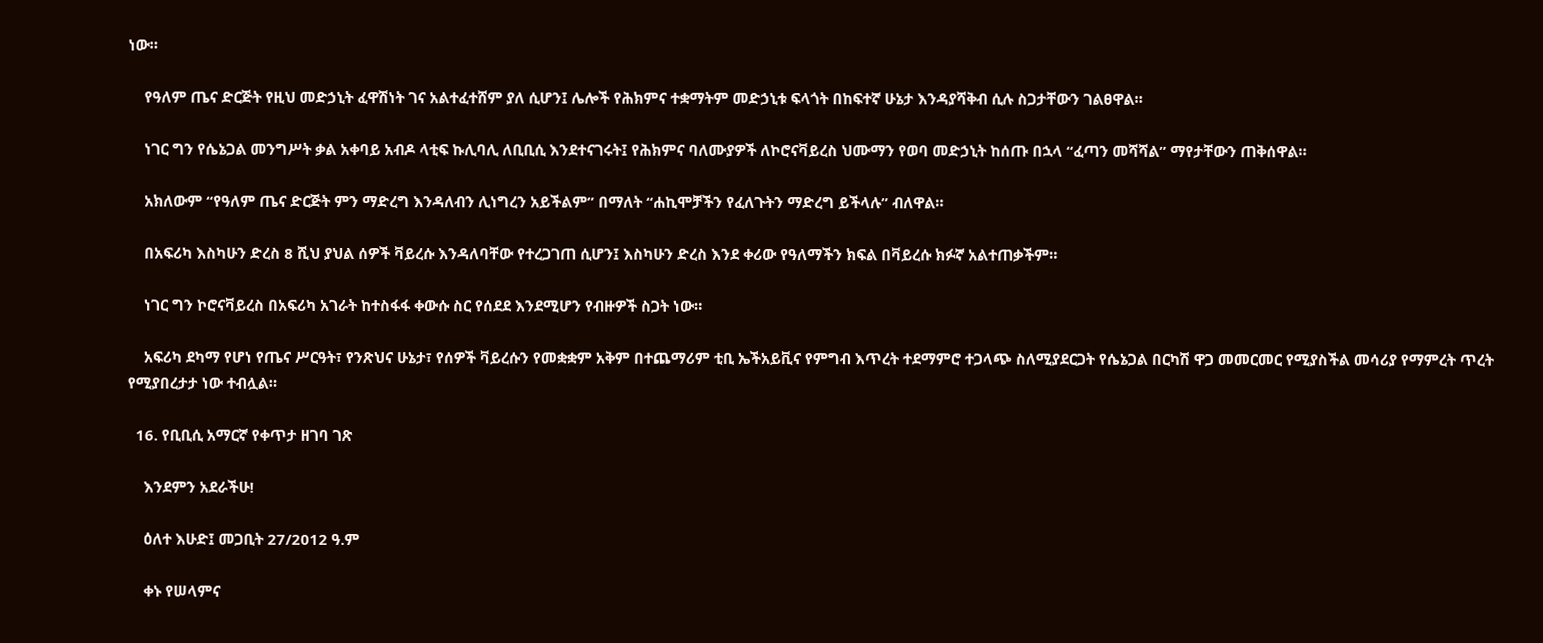ነው።

    የዓለም ጤና ድርጅት የዚህ መድኃኒት ፈዋሽነት ገና አልተፈተሸም ያለ ሲሆን፤ ሌሎች የሕክምና ተቋማትም መድኃኒቱ ፍላጎት በከፍተኛ ሁኔታ እንዳያሻቅብ ሲሉ ስጋታቸውን ገልፀዋል።

    ነገር ግን የሴኔጋል መንግሥት ቃል አቀባይ አብዶ ላቲፍ ኩሊባሊ ለቢቢሲ እንደተናገሩት፤ የሕክምና ባለሙያዎች ለኮሮናቫይረስ ህሙማን የወባ መድኃኒት ከሰጡ በኋላ “ፈጣን መሻሻል” ማየታቸውን ጠቅሰዋል።

    አክለውም “የዓለም ጤና ድርጅት ምን ማድረግ እንዳለብን ሊነግረን አይችልም” በማለት “ሐኪሞቻችን የፈለጉትን ማድረግ ይችላሉ” ብለዋል።

    በአፍሪካ እስካሁን ድረስ 8 ሺህ ያህል ሰዎች ቫይረሱ እንዳለባቸው የተረጋገጠ ሲሆን፤ እስካሁን ድረስ እንደ ቀሪው የዓለማችን ክፍል በቫይረሱ ክፉኛ አልተጠቃችም።

    ነገር ግን ኮሮናቫይረስ በአፍሪካ አገራት ከተስፋፋ ቀውሱ ስር የሰደደ እንደሚሆን የብዙዎች ስጋት ነው።

    አፍሪካ ደካማ የሆነ የጤና ሥርዓት፣ የንጽህና ሁኔታ፣ የሰዎች ቫይረሱን የመቋቋም አቅም በተጨማሪም ቲቢ ኤችአይቪና የምግብ እጥረት ተደማምሮ ተጋላጭ ስለሚያደርጋት የሴኔጋል በርካሽ ዋጋ መመርመር የሚያስችል መሳሪያ የማምረት ጥረት የሚያበረታታ ነው ተብሏል።

  16. የቢቢሲ አማርኛ የቀጥታ ዘገባ ገጽ

    እንደምን አደራችሁ!

    ዕለተ እሁድ፤ መጋቢት 27/2012 ዓ.ም

    ቀኑ የሠላምና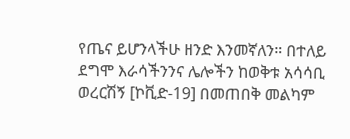የጤና ይሆንላችሁ ዘንድ እንመኛለን። በተለይ ደግሞ እራሳችንንና ሌሎችን ከወቅቱ አሳሳቢ ወረርሽኝ [ኮቪድ-19] በመጠበቅ መልካም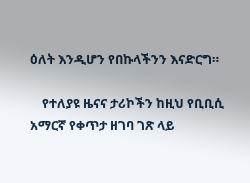ዕለት እንዲሆን የበኩላችንን እናድርግ።

    የተለያዩ ዜናና ታሪኮችን ከዚህ የቢቢሲ አማርኛ የቀጥታ ዘገባ ገጽ ላይ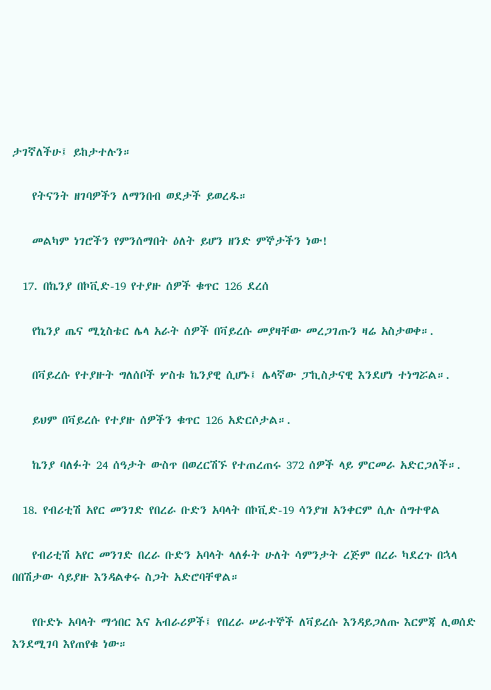ታገኛለችሁ፤ ይከታተሉን።

    የትናንት ዘገባዎችን ለማንበብ ወደታች ይወረዱ።

    መልካም ነገሮችን የምንሰማበት ዕለት ይሆን ዘንድ ምኞታችን ነው!

  17. በኬንያ በኮቪድ-19 የተያዙ ሰዎች ቁጥር 126 ደረሰ

    የኬንያ ጤና ሚኒስቴር ሌላ አራት ሰዎች በቫይረሱ መያዛቸው መረጋገጡን ዛሬ አስታወቀ።.

    በቫይረሱ የተያዙት ግለሰቦች ሦስቱ ኬንያዊ ሲሆኑ፤ ሌላኛው ፓኪስታናዊ እንደሆነ ተነግሯል።.

    ይህም በቫይረሱ የተያዙ ሰዎችን ቁጥር 126 አድርሶታል።.

    ኬንያ ባለፉት 24 ሰዓታት ውስጥ በወረርሽኙ የተጠረጠሩ 372 ሰዎች ላይ ምርመራ አድርጋለች።.

  18. የብሪቲሽ አየር መንገድ የበረራ ቡድን አባላት በኮቪድ-19 ሳንያዝ አንቀርም ሲሉ ሰግተዋል

    የብሪቲሽ አየር መንገድ በረራ ቡድን አባላት ላለፉት ሁለት ሳምንታት ረጅም በረራ ካደረጉ በኋላ በበሽታው ሳይያዙ እንዳልቀሩ ስጋት አድሮባቸዋል።

    የቡድኑ አባላት ማኅበር እና አብራሪዎች፤ የበረራ ሠራተኞች ለቫይረሱ እንዳይጋለጡ እርምጃ ሊወሰድ እንደሚገባ እየጠየቁ ነው።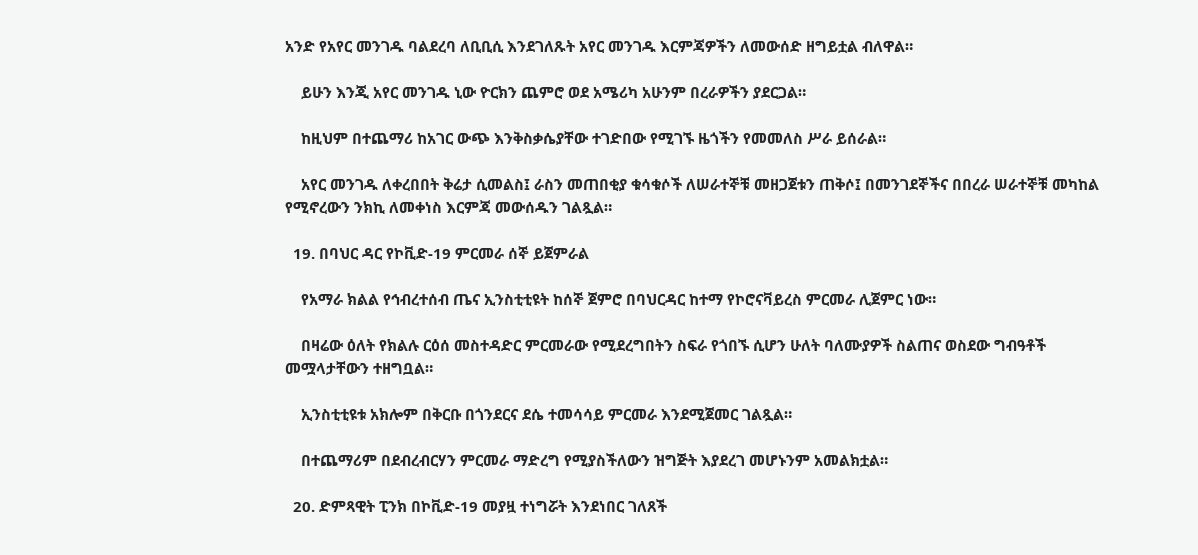አንድ የአየር መንገዱ ባልደረባ ለቢቢሲ እንደገለጹት አየር መንገዱ እርምጃዎችን ለመውሰድ ዘግይቷል ብለዋል።

    ይሁን እንጂ አየር መንገዱ ኒው ዮርክን ጨምሮ ወደ አሜሪካ አሁንም በረራዎችን ያደርጋል።

    ከዚህም በተጨማሪ ከአገር ውጭ እንቅስቃሴያቸው ተገድበው የሚገኙ ዜጎችን የመመለስ ሥራ ይሰራል።

    አየር መንገዱ ለቀረበበት ቅሬታ ሲመልስ፤ ራስን መጠበቂያ ቁሳቁሶች ለሠራተኞቹ መዘጋጀቱን ጠቅሶ፤ በመንገደኞችና በበረራ ሠራተኞቹ መካከል የሚኖረውን ንክኪ ለመቀነስ እርምጃ መውሰዱን ገልጿል።

  19. በባህር ዳር የኮቪድ-19 ምርመራ ሰኞ ይጀምራል

    የአማራ ክልል የኅብረተሰብ ጤና ኢንስቲቲዩት ከሰኞ ጀምሮ በባህርዳር ከተማ የኮሮናቫይረስ ምርመራ ሊጀምር ነው።

    በዛሬው ዕለት የክልሉ ርዕሰ መስተዳድር ምርመራው የሚደረግበትን ስፍራ የጎበኙ ሲሆን ሁለት ባለሙያዎች ስልጠና ወስደው ግብዓቶች መሟላታቸውን ተዘግቧል።

    ኢንስቲቲዩቱ አክሎም በቅርቡ በጎንደርና ደሴ ተመሳሳይ ምርመራ እንደሚጀመር ገልጿል።

    በተጨማሪም በደብረብርሃን ምርመራ ማድረግ የሚያስችለውን ዝግጅት እያደረገ መሆኑንም አመልክቷል።

  20. ድምጻዊት ፒንክ በኮቪድ-19 መያዟ ተነግሯት እንደነበር ገለጸች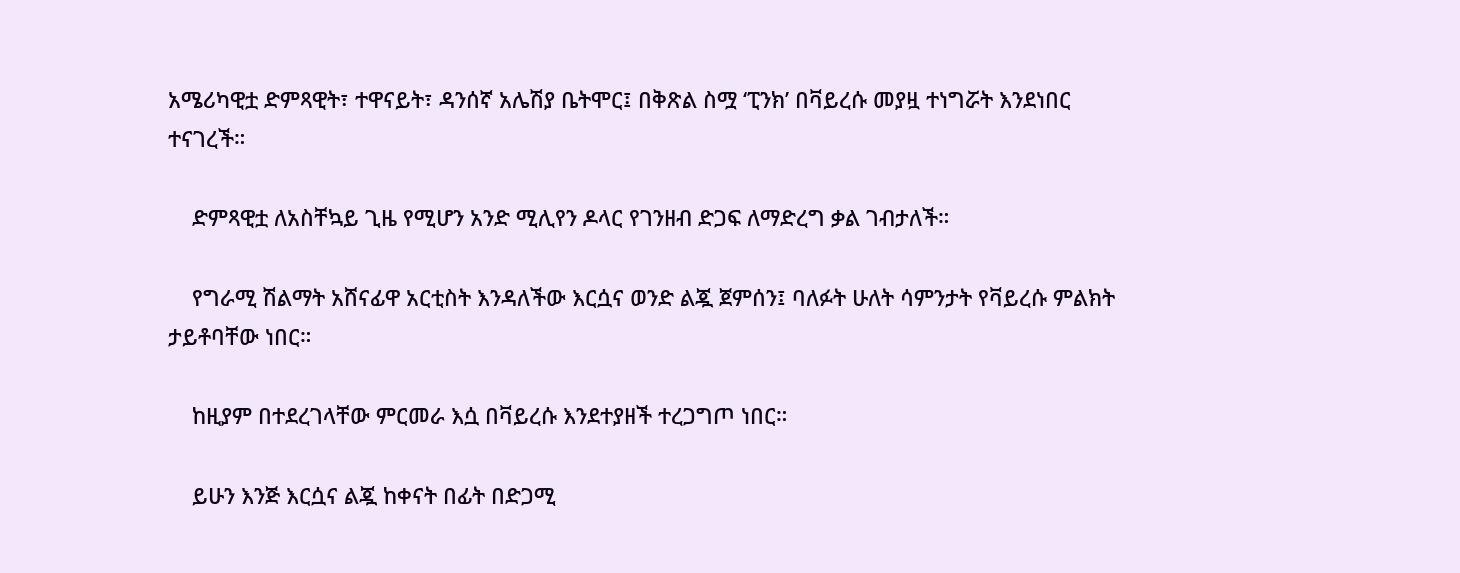አሜሪካዊቷ ድምጻዊት፣ ተዋናይት፣ ዳንሰኛ አሌሽያ ቤትሞር፤ በቅጽል ስሟ ‘ፒንክ’ በቫይረሱ መያዟ ተነግሯት እንደነበር ተናገረች።

    ድምጻዊቷ ለአስቸኳይ ጊዜ የሚሆን አንድ ሚሊየን ዶላር የገንዘብ ድጋፍ ለማድረግ ቃል ገብታለች።

    የግራሚ ሽልማት አሸናፊዋ አርቲስት እንዳለችው እርሷና ወንድ ልጇ ጀምሰን፤ ባለፉት ሁለት ሳምንታት የቫይረሱ ምልክት ታይቶባቸው ነበር።

    ከዚያም በተደረገላቸው ምርመራ እሷ በቫይረሱ እንደተያዘች ተረጋግጦ ነበር።

    ይሁን እንጅ እርሷና ልጇ ከቀናት በፊት በድጋሚ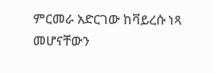ምርመራ አድርገው ከቫይረሱ ነጻ መሆናቸውን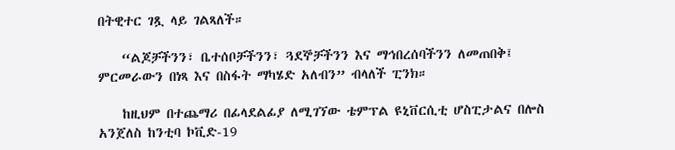በትዊተር ገጿ ላይ ገልጻለች።

    “ልጆቻችንን፣ ቤተሰቦቻችንን፣ ጓደኞቻችንን እና ማኅበረሰባችንን ለመጠበቅ፤ ምርመራውን በነጻ እና በስፋት ማካሄድ አለብን” ብላለች ፒንክ።

    ከዚህም በተጨማሪ በፊላደልፊያ ለሚገኘው ቴምፕል ዩኒቨርሲቲ ሆስፒታልና በሎስ አንጀለስ ከንቲባ ኮቪድ-19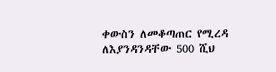ቀውስን ለመቆጣጠር የሚረዳ ለእያንዳንዳቸው 500 ሺህ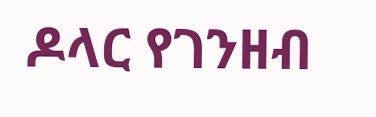ዶላር የገንዘብ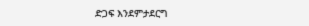ድጋፍ እንደምታደርግ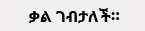ቃል ገብታለች።